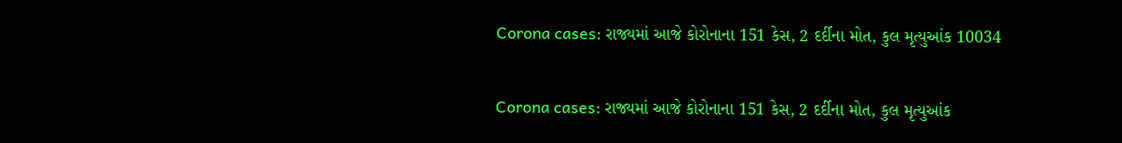Corona cases: રાજ્યમાં આજે કોરોનાના 151 કેસ, 2 દર્દીના મોત, કુલ મૃત્યુઆંક 10034

Corona cases: રાજ્યમાં આજે કોરોનાના 151 કેસ, 2 દર્દીના મોત, કુલ મૃત્યુઆંક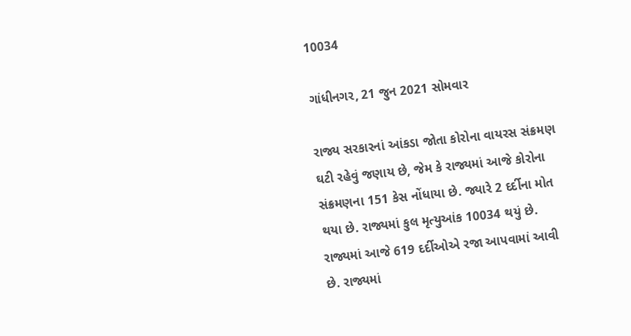10034

ગાંધીનગર, 21 જુન 2021 સોમવાર

રાજ્ય સરકારનાં આંકડા જોતા કોરોના વાયરસ સંક્રમણ ઘટી રહેવું જણાય છે, જેમ કે રાજ્યમાં આજે કોરોના સંક્રમણના 151 કેસ નોંધાયા છે. જ્યારે 2 દર્દીના મોત થયા છે. રાજ્યમાં કુલ મૃત્યુઆંક 10034 થયું છે. રાજ્યમાં આજે 619 દર્દીઓએ રજા આપવામાં આવી છે. રાજ્યમાં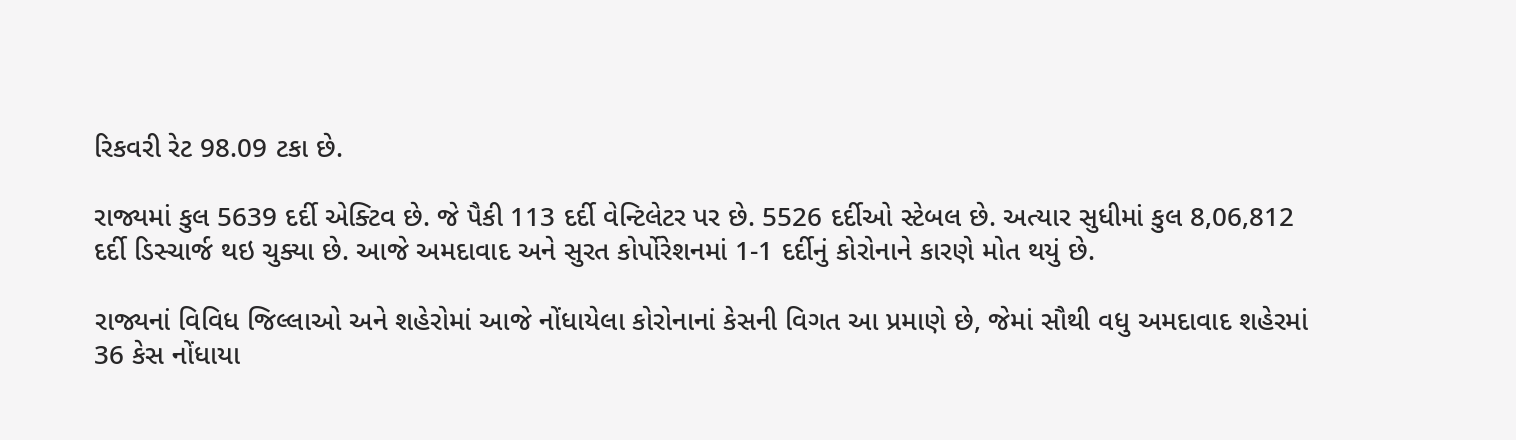રિકવરી રેટ 98.09 ટકા છે.

રાજ્યમાં કુલ 5639 દર્દી એક્ટિવ છે. જે પૈકી 113 દર્દી વેન્ટિલેટર પર છે. 5526 દર્દીઓ સ્ટેબલ છે. અત્યાર સુધીમાં કુલ 8,06,812 દર્દી ડિસ્ચાર્જ થઇ ચુક્યા છે. આજે અમદાવાદ અને સુરત કોર્પોરેશનમાં 1-1 દર્દીનું કોરોનાને કારણે મોત થયું છે.

રાજ્યનાં વિવિધ જિલ્લાઓ અને શહેરોમાં આજે નોંધાયેલા કોરોનાનાં કેસની વિગત આ પ્રમાણે છે, જેમાં સૌથી વધુ અમદાવાદ શહેરમાં 36 કેસ નોંધાયા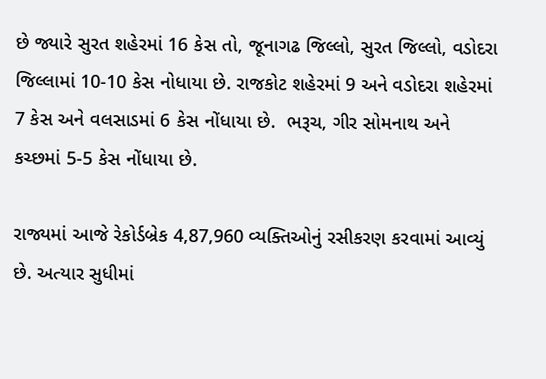છે જ્યારે સુરત શહેરમાં 16 કેસ તો, જૂનાગઢ જિલ્લો, સુરત જિલ્લો, વડોદરા જિલ્લામાં 10-10 કેસ નોધાયા છે. રાજકોટ શહેરમાં 9 અને વડોદરા શહેરમાં 7 કેસ અને વલસાડમાં 6 કેસ નોંધાયા છે.  ભરૂચ, ગીર સોમનાથ અને કચ્છમાં 5-5 કેસ નોંધાયા છે.

રાજ્યમાં આજે રેકોર્ડબ્રેક 4,87,960 વ્યક્તિઓનું રસીકરણ કરવામાં આવ્યું છે. અત્યાર સુધીમાં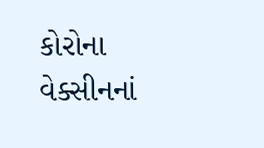કોરોના વેક્સીનનાં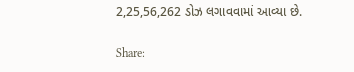2,25,56,262 ડોઝ લગાવવામાં આવ્યા છે.

Share: